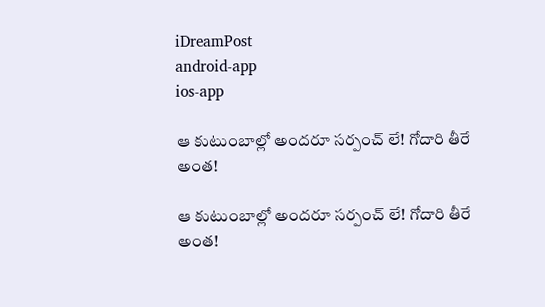iDreamPost
android-app
ios-app

ఆ కుటుంబాల్లో అందరూ సర్పంచ్ లే! గోదారి తీరే అంత!

ఆ కుటుంబాల్లో అందరూ సర్పంచ్ లే! గోదారి తీరే అంత!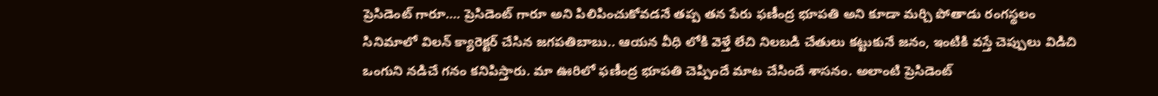ప్రెసిడెంట్ గారూ…. ప్రెసిడెంట్ గారూ అని పిలిపించుకోవడనే తప్ప తన పేరు ఫణీంద్ర భూపతి అని కూడా మర్చి పోతాడు రంగస్థలం సినిమాలో విలన్ క్యారెక్టర్ చేసిన జగపతిబాబు.. ఆయన వీధి లోకి వెళ్తే లేచి నిలబడి చేతులు కట్టుకునే జనం, ఇంటికి వస్తే చెప్పులు విడిచి ఒంగుని నడిచే గనం కనిపిస్తారు. మా ఊరిలో ఫణీంద్ర భూపతి చెప్పిందే మాట చేసిందే శాసనం. అలాంటి ప్రెసిడెంట్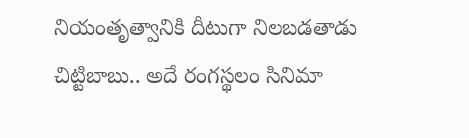నియంతృత్వానికి దీటుగా నిలబడతాడు చిట్టిబాబు.. అదే రంగస్థలం సినిమా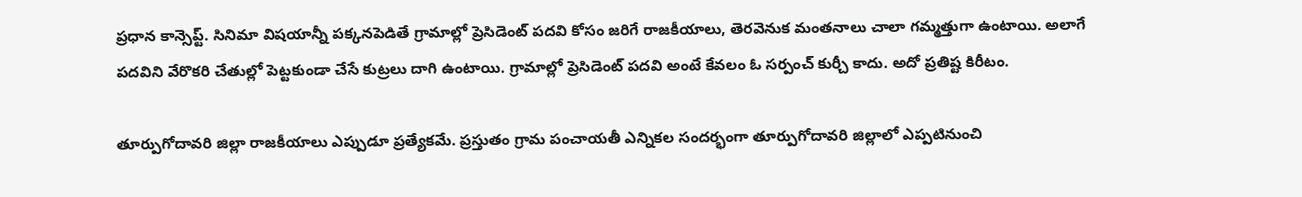ప్రధాన కాన్సెప్ట్. సినిమా విషయాన్నీ పక్కనపెడితే గ్రామాల్లో ప్రెసిడెంట్ పదవి కోసం జరిగే రాజకీయాలు, తెరవెనుక మంతనాలు చాలా గమ్మత్తుగా ఉంటాయి. అలాగే పదవిని వేరొకరి చేతుల్లో పెట్టకుండా చేసే కుట్రలు దాగి ఉంటాయి. గ్రామాల్లో ప్రెసిడెంట్ పదవి అంటే కేవలం ఓ సర్పంచ్ కుర్చీ కాదు. అదో ప్రతిష్ట కిరీటం.

తూర్పుగోదావరి జిల్లా రాజకీయాలు ఎప్పుడూ ప్రత్యేకమే. ప్రస్తుతం గ్రామ పంచాయతీ ఎన్నికల సందర్భంగా తూర్పుగోదావరి జిల్లాలో ఎప్పటినుంచి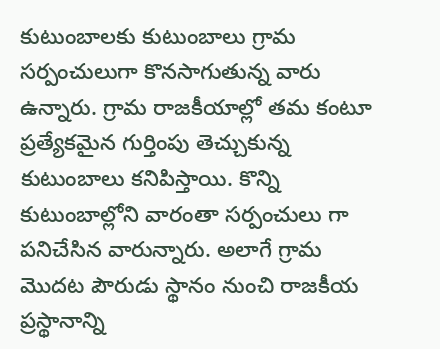కుటుంబాలకు కుటుంబాలు గ్రామ సర్పంచులుగా కొనసాగుతున్న వారు ఉన్నారు. గ్రామ రాజకీయాల్లో తమ కంటూ ప్రత్యేకమైన గుర్తింపు తెచ్చుకున్న కుటుంబాలు కనిపిస్తాయి. కొన్ని కుటుంబాల్లోని వారంతా సర్పంచులు గా పనిచేసిన వారున్నారు. అలాగే గ్రామ మొదట పౌరుడు స్థానం నుంచి రాజకీయ ప్రస్థానాన్ని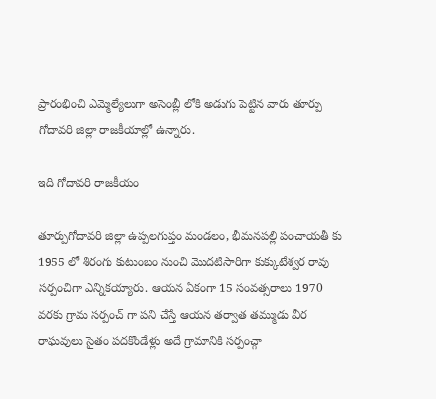ప్రారంభించి ఎమ్మెల్యేలుగా అసెంబ్లీ లోకి అడుగు పెట్టిన వారు తూర్పు గోదావరి జిల్లా రాజకీయాల్లో ఉన్నారు.

ఇది గోదావరి రాజకీయం

తూర్పుగోదావరి జిల్లా ఉప్పలగుప్తం మండలం, భీమనపల్లి పంచాయతీ కు 1955 లో శిరంగు కుటుంబం నుంచి మొదటిసారిగా కుక్కుటేశ్వర రావు సర్పంచిగా ఎన్నికయ్యారు. ఆయన ఏకంగా 15 సంవత్సరాలు 1970 వరకు గ్రామ సర్పంచ్ గా పని చేస్తే ఆయన తర్వాత తమ్ముడు వీర రాఘవులు సైతం పదకొండేళ్లు అదే గ్రామానికి సర్పంచ్గా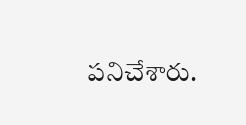పనిచేశారు.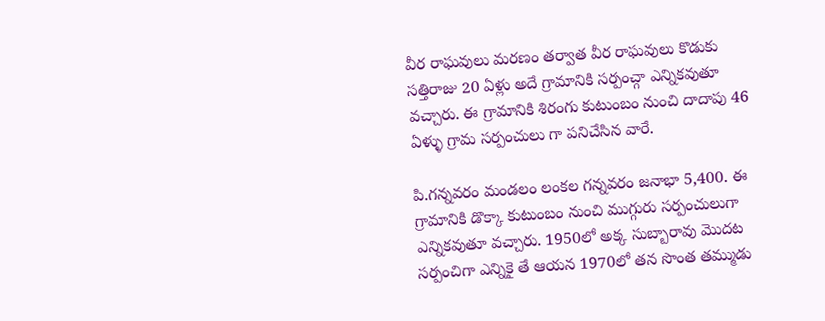వీర రాఘవులు మరణం తర్వాత వీర రాఘవులు కొడుకు సత్తిరాజు 20 ఏళ్లు అదే గ్రామానికి సర్పంచ్గా ఎన్నికవుతూ వచ్చారు. ఈ గ్రామానికి శిరంగు కుటుంబం నుంచి దాదాపు 46 ఏళ్ళు గ్రామ సర్పంచులు గా పనిచేసిన వారే.

పి.గన్నవరం మండలం లంకల గన్నవరం జనాభా 5,400. ఈ గ్రామానికి డొక్కా కుటుంబం నుంచి ముగ్గురు సర్పంచులుగా ఎన్నికవుతూ వచ్చారు. 1950లో అక్క సుబ్బారావు మొదట సర్పంచిగా ఎన్నికై తే ఆయన 1970లో తన సొంత తమ్ముడు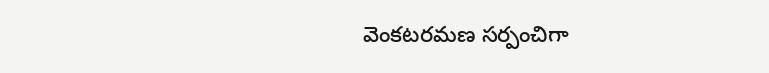వెంకటరమణ సర్పంచిగా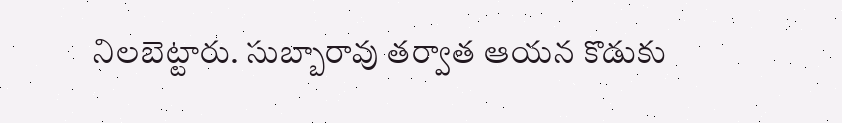నిలబెట్టారు. సుబ్బారావు తర్వాత ఆయన కొడుకు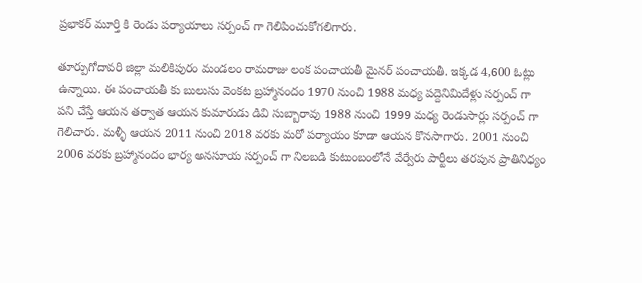ప్రభాకర్ మూర్తి కి రెండు పర్యాయాలు సర్పంచ్ గా గెలిపించుకోగలిగారు.

తూర్పుగోదావరి జిల్లా మలికిపురం మండలం రామరాజు లంక పంచాయతీ మైనర్ పంచాయతీ. ఇక్కడ 4,600 ఓట్లు ఉన్నాయి. ఈ పంచాయతీ కు బులుసు వెంకట బ్రహ్మానందం 1970 నుంచి 1988 మధ్య పద్దెనిమిదేళ్లు సర్పంచ్ గా పని చేస్తే ఆయన తర్వాత ఆయన కుమారుడు డివి సుబ్బారావు 1988 నుంచి 1999 మధ్య రెండుసార్లు సర్పంచ్ గా గెలిచారు. మళ్ళీ ఆయన 2011 నుంచి 2018 వరకు మరో పర్యాయం కూడా ఆయన కొనసాగారు. 2001 నుంచి 2006 వరకు బ్రహ్మానందం భార్య అనసూయ సర్పంచ్ గా నిలబడి కుటుంబంలోనే వేర్వేరు పార్టీలు తరపున ప్రాతినిధ్యం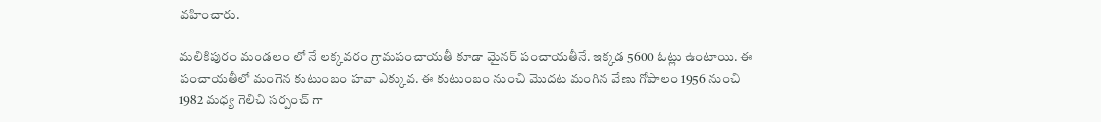వహించారు.

మలికిపురం మండలం లో నే లక్కవరం గ్రామపంచాయతీ కూడా మైనర్ పంచాయతీనే. ఇక్కడ 5600 ఓట్లు ఉంటాయి. ఈ పంచాయతీలో మంగెన కుటుంబం హవా ఎక్కువ. ఈ కుటుంబం నుంచి మొదట మంగిన వేణు గోపాలం 1956 నుంచి 1982 మధ్య గెలిచి సర్పంచ్ గా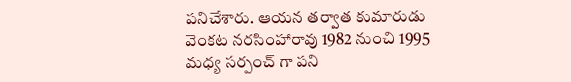పనిచేశారు. ఆయన తర్వాత కుమారుడు వెంకట నరసింహారావు 1982 నుంచి 1995 మధ్య సర్పంచ్ గా పని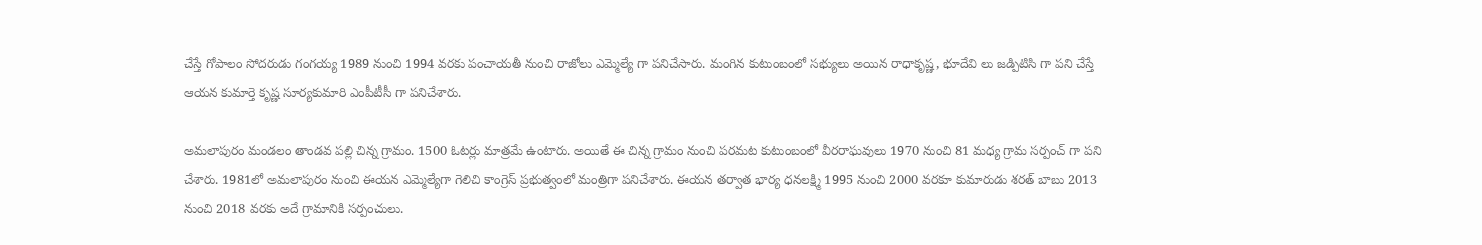చేస్తే గోపాలం సోదరుడు గంగయ్య 1989 నుంచి 1994 వరకు పంచాయతీ నుంచి రాజోలు ఎమ్మెల్యే గా పనిచేసారు. మంగిన కుటుంబంలో సభ్యులు అయిన రాధాకృష్ణ, భూదేవి లు జడ్పిటిసి గా పని చేస్తే ఆయన కుమార్తె కృష్ణ సూర్యకుమారి ఎంపీటీసీ గా పనిచేశారు.

అమలాపురం మండలం తాండవ పల్లి చిన్న గ్రామం. 1500 ఓటర్లు మాత్రమే ఉంటారు. అయితే ఈ చిన్న గ్రామం నుంచి పరమట కుటుంబంలో వీరరాఘవులు 1970 నుంచి 81 మధ్య గ్రామ సర్పంచ్ గా పని చేశారు. 1981లో అమలాపురం నుంచి ఈయన ఎమ్మెల్యేగా గెలిచి కాంగ్రెస్ ప్రభుత్వంలో మంత్రిగా పనిచేశారు. ఈయన తర్వాత భార్య ధనలక్ష్మి 1995 నుంచి 2000 వరకూ కుమారుడు శరత్ బాబు 2013 నుంచి 2018 వరకు అదే గ్రామానికి సర్పంచులు.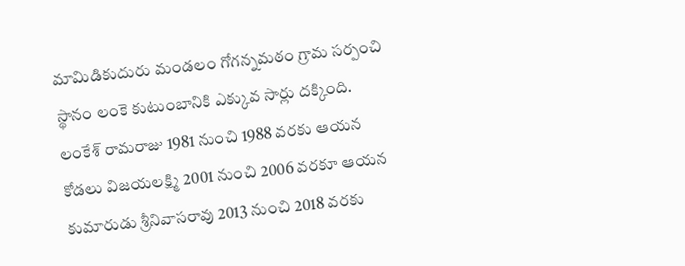మామిడికుదురు మండలం గోగన్నమఠం గ్రామ సర్పంచి స్థానం లంకె కుటుంబానికి ఎక్కువ సార్లు దక్కింది. లంకేశ్ రామరాజు 1981 నుంచి 1988 వరకు ఆయన కోడలు విజయలక్ష్మి 2001 నుంచి 2006 వరకూ ఆయన కుమారుడు శ్రీనివాసరావు 2013 నుంచి 2018 వరకు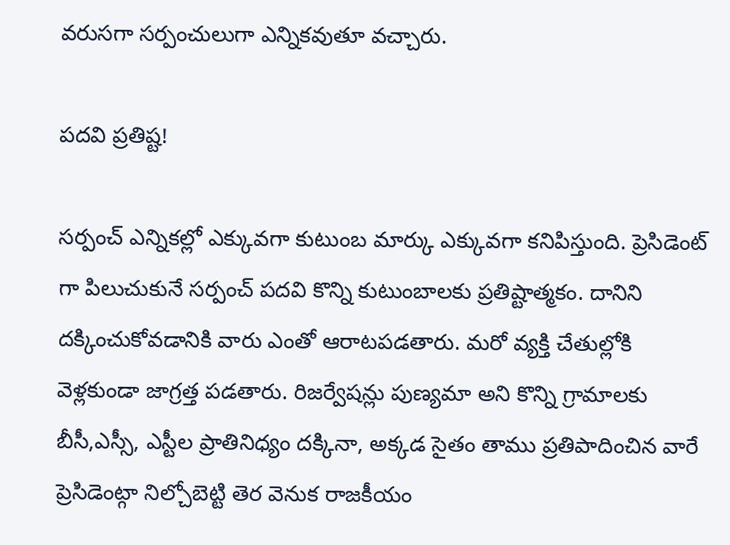వరుసగా సర్పంచులుగా ఎన్నికవుతూ వచ్చారు.

పదవి ప్రతిష్ట!

సర్పంచ్ ఎన్నికల్లో ఎక్కువగా కుటుంబ మార్కు ఎక్కువగా కనిపిస్తుంది. ప్రెసిడెంట్ గా పిలుచుకునే సర్పంచ్ పదవి కొన్ని కుటుంబాలకు ప్రతిష్టాత్మకం. దానిని దక్కించుకోవడానికి వారు ఎంతో ఆరాటపడతారు. మరో వ్యక్తి చేతుల్లోకి వెళ్లకుండా జాగ్రత్త పడతారు. రిజర్వేషన్లు పుణ్యమా అని కొన్ని గ్రామాలకు బీసీ,ఎస్సీ, ఎస్టీల ప్రాతినిధ్యం దక్కినా, అక్కడ సైతం తాము ప్రతిపాదించిన వారే ప్రెసిడెంట్గా నిల్చోబెట్టి తెర వెనుక రాజకీయం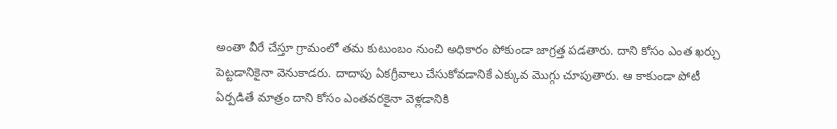అంతా వీరే చేస్తూ గ్రామంలో తమ కుటుంబం నుంచి అధికారం పోకుండా జాగ్రత్త పడతారు. దాని కోసం ఎంత ఖర్చు పెట్టడానికైనా వెనుకాడరు. దాదాపు ఏకగ్రీవాలు చేసుకోవడానికే ఎక్కువ మొగ్గు చూపుతారు. ఆ కాకుండా పోటీ ఏర్పడితే మాత్రం దాని కోసం ఎంతవరకైనా వెళ్లడానికి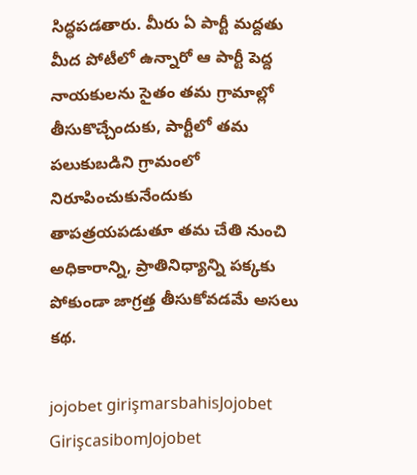సిద్ధపడతారు. మీరు ఏ పార్టీ మద్దతు మీద పోటీలో ఉన్నారో ఆ పార్టీ పెద్ద నాయకులను సైతం తమ గ్రామాల్లో తీసుకొచ్చేందుకు, పార్టీలో తమ పలుకుబడిని గ్రామంలో నిరూపించుకునేందుకు తాపత్రయపడుతూ తమ చేతి నుంచి అధికారాన్ని, ప్రాతినిధ్యాన్ని పక్కకు పోకుండా జాగ్రత్త తీసుకోవడమే అసలు కథ.

jojobet girişmarsbahisJojobet GirişcasibomJojobet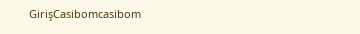GirişCasibomcasibom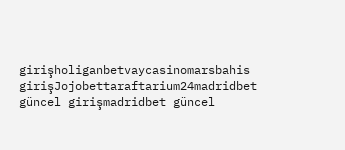girişholiganbetvaycasinomarsbahis girişJojobettaraftarium24madridbet güncel girişmadridbet güncel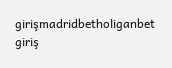girişmadridbetholiganbet giriş